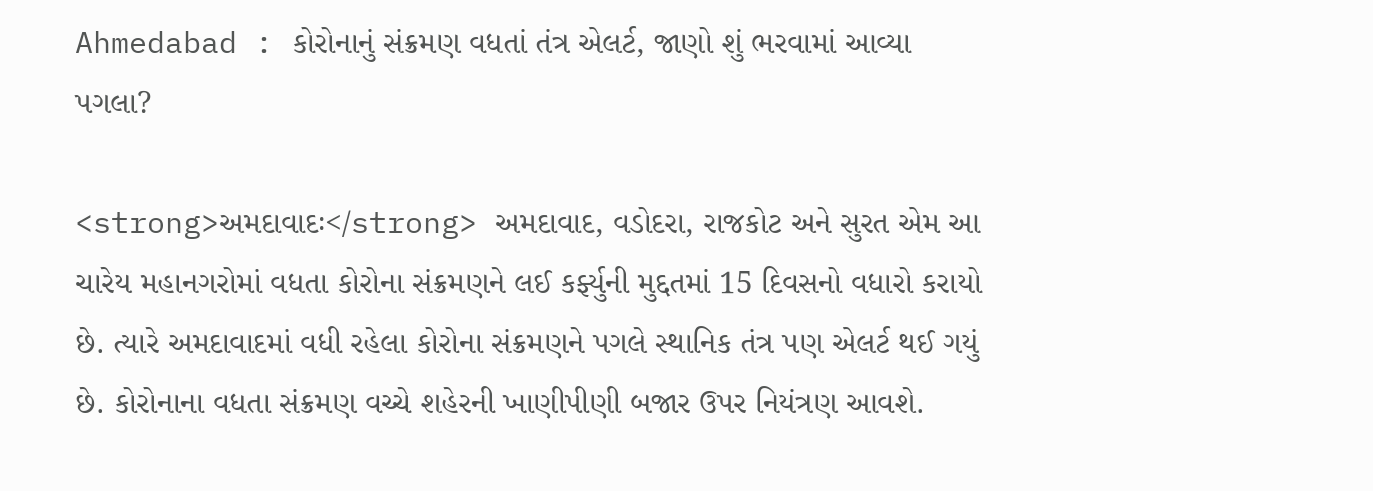Ahmedabad : કોરોનાનું સંક્રમણ વધતાં તંત્ર એલર્ટ, જાણો શું ભરવામાં આવ્યા પગલા?

<strong>અમદાવાદઃ</strong> અમદાવાદ, વડોદરા, રાજકોટ અને સુરત એમ આ ચારેય મહાનગરોમાં વધતા કોરોના સંક્રમણને લઈ કર્ફ્યુની મુદ્દતમાં 15 દિવસનો વધારો કરાયો છે. ત્યારે અમદાવાદમાં વધી રહેલા કોરોના સંક્રમણને પગલે સ્થાનિક તંત્ર પણ એલર્ટ થઈ ગયું છે. કોરોનાના વધતા સંક્રમણ વચ્ચે શહેરની ખાણીપીણી બજાર ઉપર નિયંત્રણ આવશે.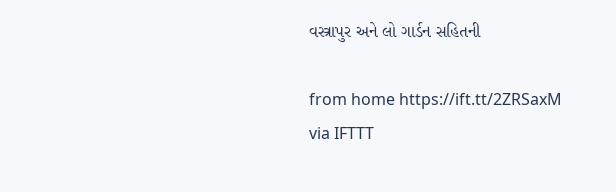વસ્ત્રાપુર અને લો ગાર્ડન સહિતની

from home https://ift.tt/2ZRSaxM
via IFTTT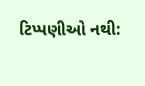ટિપ્પણીઓ નથી: